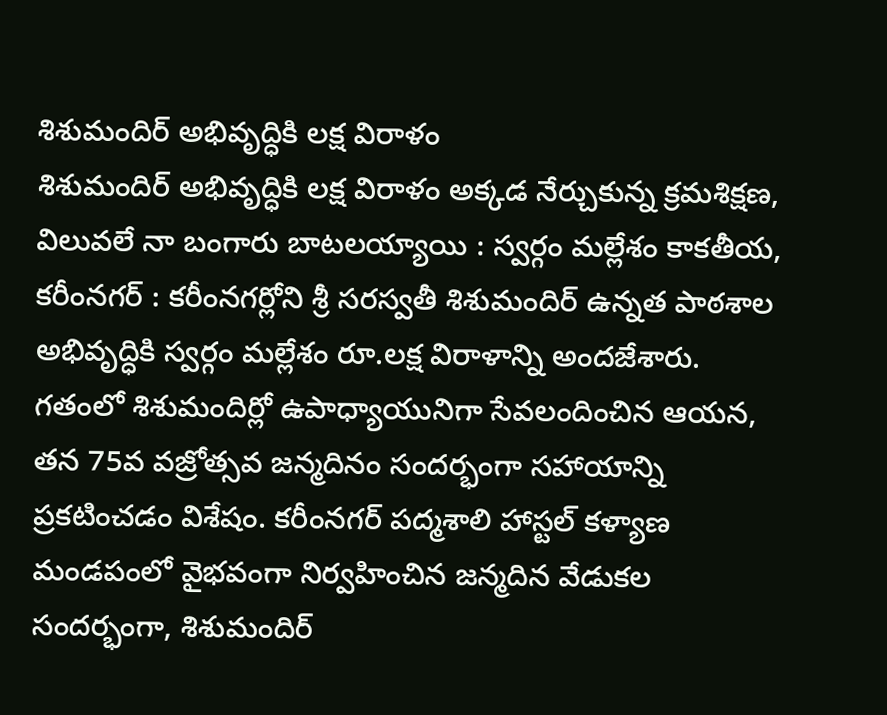శిశుమందిర్ అభివృద్ధికి లక్ష విరాళం
శిశుమందిర్ అభివృద్ధికి లక్ష విరాళం అక్కడ నేర్చుకున్న క్రమశిక్షణ, విలువలే నా బంగారు బాటలయ్యాయి : స్వర్గం మల్లేశం కాకతీయ, కరీంనగర్ : కరీంనగర్లోని శ్రీ సరస్వతీ శిశుమందిర్ ఉన్నత పాఠశాల అభివృద్ధికి స్వర్గం మల్లేశం రూ.లక్ష విరాళాన్ని అందజేశారు. గతంలో శిశుమందిర్లో ఉపాధ్యాయునిగా సేవలందించిన ఆయన, తన 75వ వజ్రోత్సవ జన్మదినం సందర్భంగా సహాయాన్ని ప్రకటించడం విశేషం. కరీంనగర్ పద్మశాలి హాస్టల్ కళ్యాణ మండపంలో వైభవంగా నిర్వహించిన జన్మదిన వేడుకల సందర్భంగా, శిశుమందిర్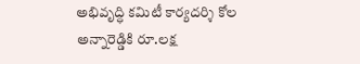అభివృద్ధి కమిటీ కార్యదర్శి కోల అన్నారెడ్డికి రూ.లక్ష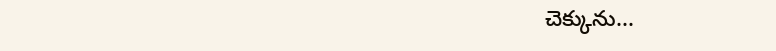చెక్కును...